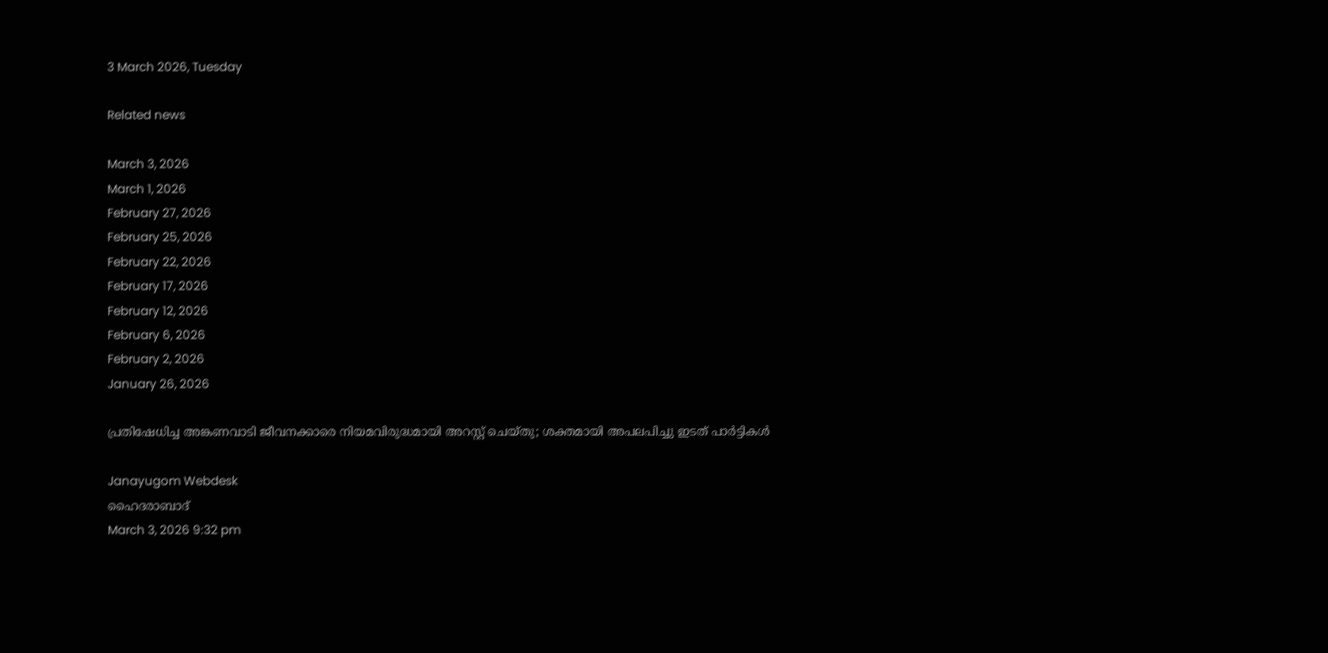3 March 2026, Tuesday

Related news

March 3, 2026
March 1, 2026
February 27, 2026
February 25, 2026
February 22, 2026
February 17, 2026
February 12, 2026
February 6, 2026
February 2, 2026
January 26, 2026

പ്രതിഷേധിച്ച അങ്കണവാടി ജീവനക്കാരെ നിയമവിരുദ്ധമായി അറസ്റ്റ് ചെയ്തു; ശക്തമായി അപലപിച്ചു ഇടത് പാര്‍ട്ടികള്‍

Janayugom Webdesk
ഹൈദരാബാദ്
March 3, 2026 9:32 pm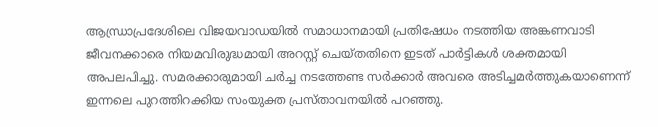ആന്ധ്രാപ്രദേശിലെ വിജയവാഡയില്‍ സമാധാനമായി പ്രതിഷേധം നടത്തിയ അങ്കണവാടി ജീവനക്കാരെ നിയമവിരുദ്ധമായി അറസ്റ്റ് ചെയ്തതിനെ ഇടത് പാര്‍ട്ടികള്‍ ശക്തമായി അപലപിച്ചു. സമരക്കാരുമായി ചര്‍ച്ച നടത്തേണ്ട സര്‍ക്കാര്‍ അവരെ അടിച്ചമര്‍ത്തുകയാണെന്ന് ഇന്നലെ പുറത്തിറക്കിയ സംയുക്ത പ്രസ്താവനയിൽ പറഞ്ഞു.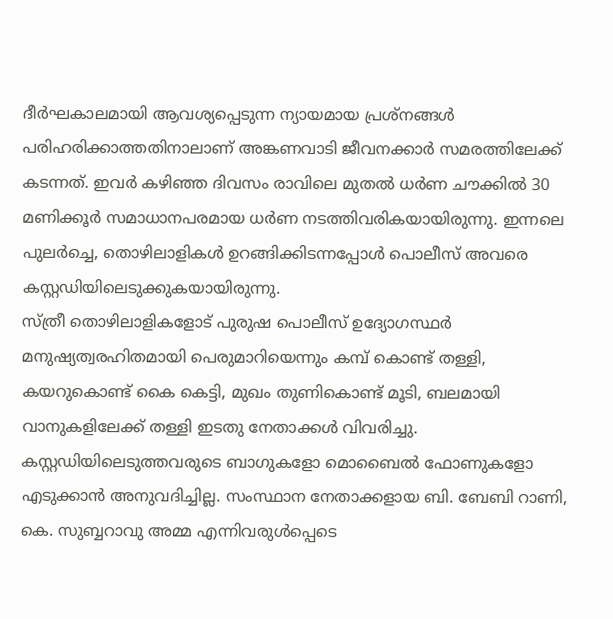ദീർഘകാലമായി ആവശ്യപ്പെടുന്ന ന്യായമായ പ്രശ്നങ്ങൾ പരിഹരിക്കാത്തതിനാലാണ് അങ്കണവാടി ജീവനക്കാര്‍ സമരത്തിലേക്ക് കടന്നത്. ഇവര്‍ കഴിഞ്ഞ ദിവസം രാവിലെ മുതൽ ധർണ ചൗക്കിൽ 30 മണിക്കൂർ സമാധാനപരമായ ധർണ നടത്തിവരികയായിരുന്നു. ഇന്നലെ പുലർച്ചെ, തൊഴിലാളികൾ ഉറങ്ങിക്കിടന്നപ്പോൾ പൊലീസ് അവരെ കസ്റ്റഡിയിലെടുക്കുകയായിരുന്നു.
സ്ത്രീ തൊഴിലാളികളോട് പുരുഷ പൊലീസ് ഉദ്യോഗസ്ഥർ മനുഷ്യത്വരഹിതമായി പെരുമാറിയെന്നും കമ്പ് കൊണ്ട് തള്ളി, കയറുകൊണ്ട് കൈ കെട്ടി, മുഖം തുണികൊണ്ട് മൂടി, ബലമായി വാനുകളിലേക്ക് തള്ളി ഇടതു നേതാക്കൾ വിവരിച്ചു. കസ്റ്റഡിയിലെടുത്തവരുടെ ബാഗുകളോ മൊബൈൽ ഫോണുകളോ എടുക്കാൻ അനുവദിച്ചില്ല. സംസ്ഥാന നേതാക്കളായ ബി. ബേബി റാണി, കെ. സുബ്ബറാവു അമ്മ എന്നിവരുൾപ്പെടെ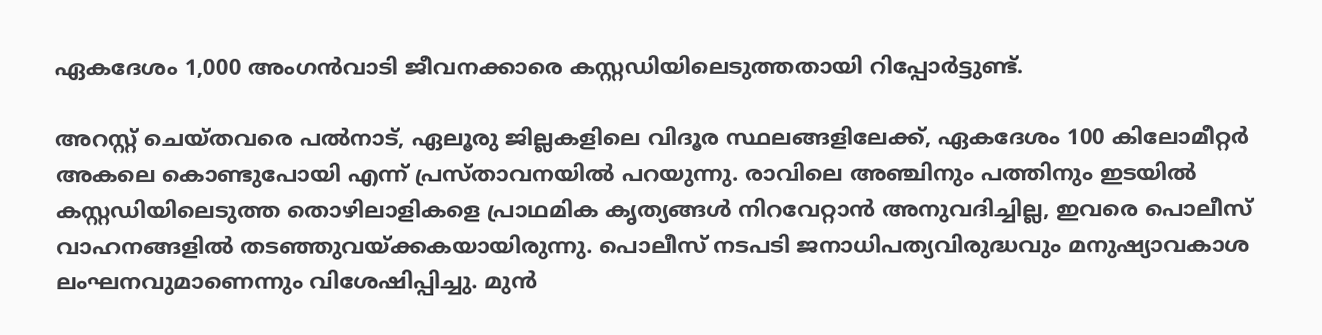ഏകദേശം 1,000 അംഗൻവാടി ജീവനക്കാരെ കസ്റ്റഡിയിലെടുത്തതായി റിപ്പോർട്ടുണ്ട്.

അറസ്റ്റ് ചെയ്തവരെ പൽനാട്, ഏലൂരു ജില്ലകളിലെ വിദൂര സ്ഥലങ്ങളിലേക്ക്, ഏകദേശം 100 കിലോമീറ്റർ അകലെ കൊണ്ടുപോയി എന്ന് പ്രസ്താവനയില്‍ പറയുന്നു. രാവിലെ അഞ്ചിനും പത്തിനും ഇടയില്‍ കസ്റ്റഡിയിലെടുത്ത തൊഴിലാളികളെ പ്രാഥമിക കൃത്യങ്ങൾ നിറവേറ്റാൻ അനുവദിച്ചില്ല, ഇവരെ പൊലീസ് വാഹനങ്ങളിൽ തടഞ്ഞുവയ്ക്കകയായിരുന്നു. പൊലീസ് നടപടി ജനാധിപത്യവിരുദ്ധവും മനുഷ്യാവകാശ ലംഘനവുമാണെന്നും വിശേഷിപ്പിച്ചു. മുൻ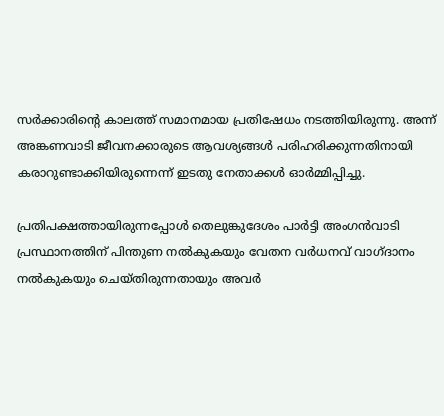സർക്കാരിന്റെ കാലത്ത് സമാനമായ പ്രതിഷേധം നടത്തിയിരുന്നു. അന്ന് അങ്കണവാടി ജീവനക്കാരുടെ ആവശ്യങ്ങൾ പരിഹരിക്കുന്നതിനായി കരാറുണ്ടാക്കിയിരുന്നെന്ന് ഇടതു നേതാക്കൾ ഓർമ്മിപ്പിച്ചു.

പ്രതിപക്ഷത്തായിരുന്നപ്പോൾ തെലുങ്കുദേശം പാർട്ടി അംഗൻവാടി പ്രസ്ഥാനത്തിന് പിന്തുണ നൽകുകയും വേതന വര്‍ധനവ് വാഗ്ദാനം നല്‍കുകയും ചെയ്തിരുന്നതായും അവർ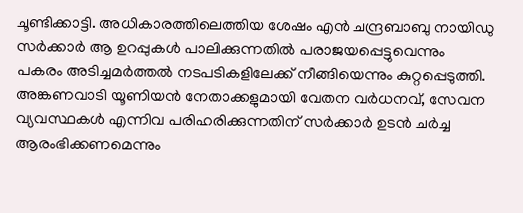ചൂണ്ടിക്കാട്ടി. അധികാരത്തിലെത്തിയ ശേഷം എൻ ചന്ദ്രബാബു നായിഡു സർക്കാർ ആ ഉറപ്പുകൾ പാലിക്കുന്നതിൽ പരാജയപ്പെട്ടുവെന്നും പകരം അടിച്ചമർത്തൽ നടപടികളിലേക്ക് നീങ്ങിയെന്നും കുറ്റപ്പെടുത്തി.
അങ്കണവാടി യൂണിയൻ നേതാക്കളുമായി വേതന വര്‍ധനവ്, സേവന വ്യവസ്ഥകൾ എന്നിവ പരിഹരിക്കുന്നതിന് സര്‍ക്കാര്‍ ഉടൻ ചർച്ച ആരംഭിക്കണമെന്നും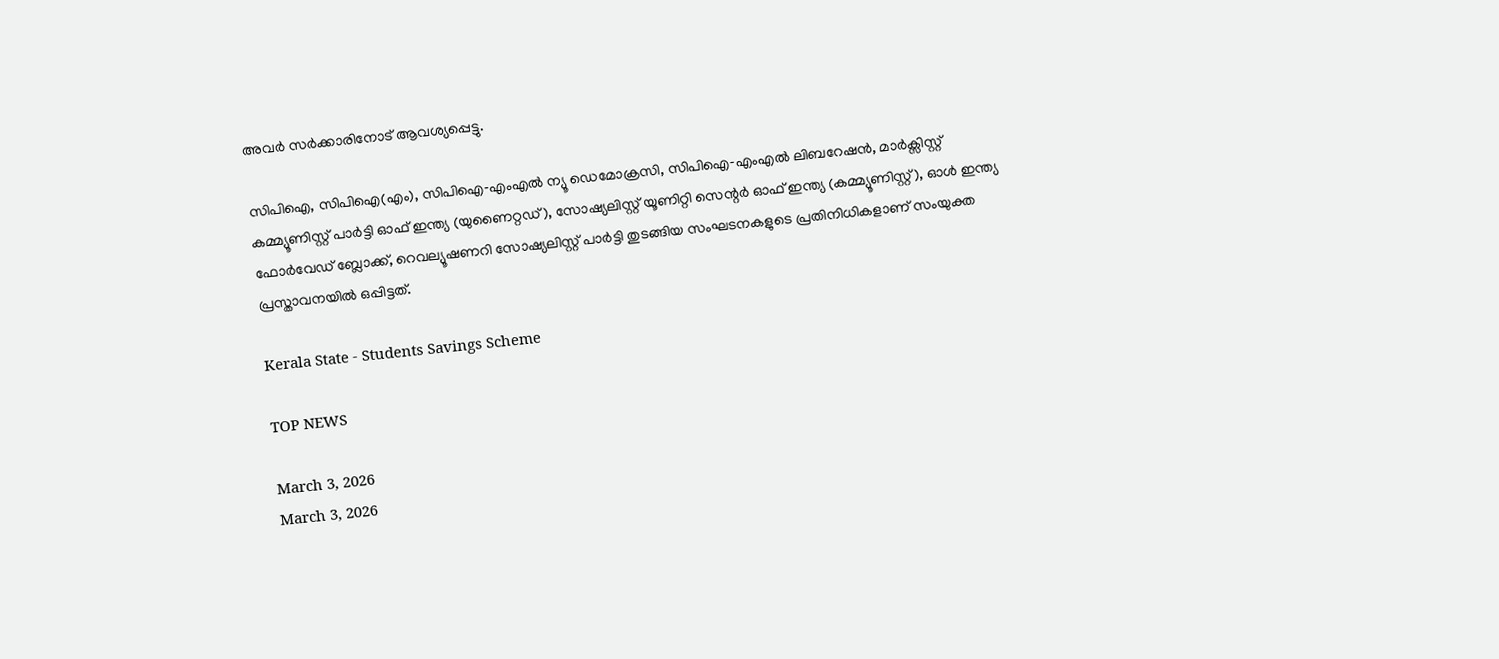അവർ സർക്കാരിനോട് ആവശ്യപ്പെട്ടു.

സിപിഐ, സിപിഐ(എം), സിപിഐ‑എംഎല്‍ ന്യൂ ഡെമോക്രസി, സിപിഐ‑എംഎല്‍ ലിബറേഷൻ, മാർക്സിസ്റ്റ് കമ്മ്യൂണിസ്റ്റ് പാർട്ടി ഓഫ് ഇന്ത്യ (യുണൈറ്റഡ്), സോഷ്യലിസ്റ്റ് യൂണിറ്റി സെന്റർ ഓഫ് ഇന്ത്യ (കമ്മ്യൂണിസ്റ്റ്), ഓൾ ഇന്ത്യ ഫോർവേഡ് ബ്ലോക്ക്, റെവല്യൂഷണറി സോഷ്യലിസ്റ്റ് പാർട്ടി തുടങ്ങിയ സംഘടനകളുടെ പ്രതിനിധികളാണ് സംയുക്ത പ്രസ്താവനയിൽ ഒപ്പിട്ടത്.

Kerala State - Students Savings Scheme

TOP NEWS

March 3, 2026
March 3, 2026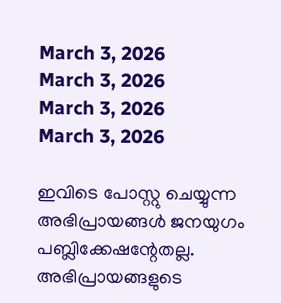March 3, 2026
March 3, 2026
March 3, 2026
March 3, 2026

ഇവിടെ പോസ്റ്റു ചെയ്യുന്ന അഭിപ്രായങ്ങള്‍ ജനയുഗം പബ്ലിക്കേഷന്റേതല്ല. അഭിപ്രായങ്ങളുടെ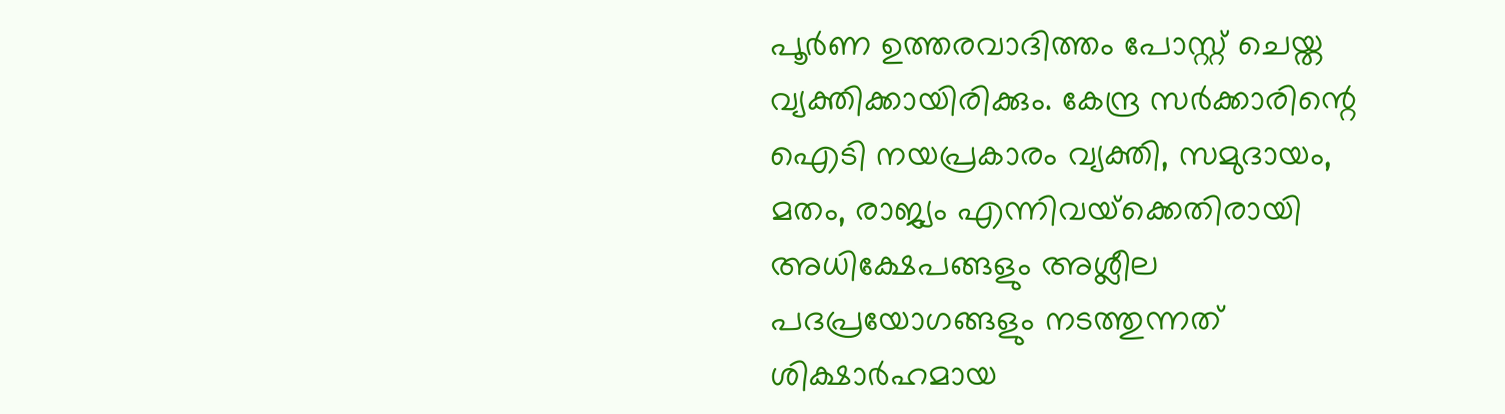പൂര്‍ണ ഉത്തരവാദിത്തം പോസ്റ്റ് ചെയ്ത വ്യക്തിക്കായിരിക്കും. കേന്ദ്ര സര്‍ക്കാരിന്റെ ഐടി നയപ്രകാരം വ്യക്തി, സമുദായം, മതം, രാജ്യം എന്നിവയ്‌ക്കെതിരായി അധിക്ഷേപങ്ങളും അശ്ലീല പദപ്രയോഗങ്ങളും നടത്തുന്നത് ശിക്ഷാര്‍ഹമായ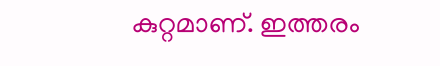കുറ്റമാണ്. ഇത്തരം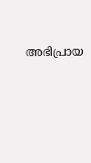അഭിപ്രായ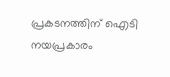പ്രകടനത്തിന് ഐടി നയപ്രകാരം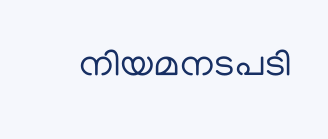നിയമനടപടി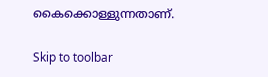കൈക്കൊള്ളുന്നതാണ്.

Skip to toolbar